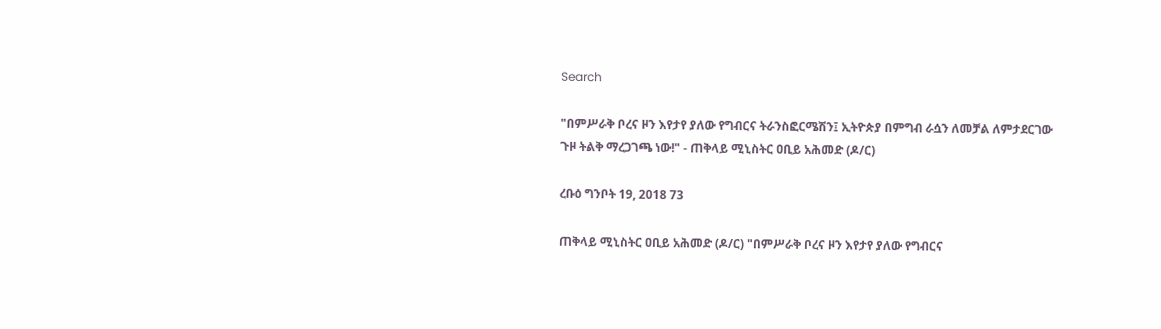Search

"በምሥራቅ ቦረና ዞን እየታየ ያለው የግብርና ትራንስፎርሜሽን፤ ኢትዮጵያ በምግብ ራሷን ለመቻል ለምታደርገው ጉዞ ትልቅ ማረጋገጫ ነው!" - ጠቅላይ ሚኒስትር ዐቢይ አሕመድ (ዶ/ር)

ረቡዕ ግንቦት 19, 2018 73

ጠቅላይ ሚኒስትር ዐቢይ አሕመድ (ዶ/ር) "በምሥራቅ ቦረና ዞን እየታየ ያለው የግብርና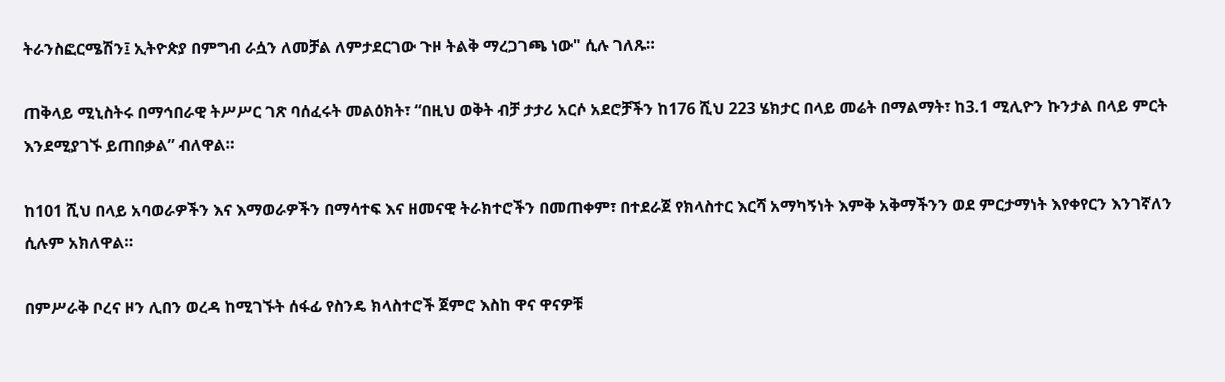ትራንስፎርሜሽን፤ ኢትዮጵያ በምግብ ራሷን ለመቻል ለምታደርገው ጉዞ ትልቅ ማረጋገጫ ነው" ሲሉ ገለጹ።

ጠቅላይ ሚኒስትሩ በማኅበራዊ ትሥሥር ገጽ ባሰፈሩት መልዕክት፣ “በዚህ ወቅት ብቻ ታታሪ አርሶ አደሮቻችን ከ176 ሺህ 223 ሄክታር በላይ መሬት በማልማት፣ ከ3.1 ሚሊዮን ኩንታል በላይ ምርት እንደሚያገኙ ይጠበቃል” ብለዋል።

ከ101 ሺህ በላይ አባወራዎችን እና እማወራዎችን በማሳተፍ እና ዘመናዊ ትራክተሮችን በመጠቀም፣ በተደራጀ የክላስተር እርሻ አማካኝነት እምቅ አቅማችንን ወደ ምርታማነት እየቀየርን እንገኛለን ሲሉም አክለዋል።

በምሥራቅ ቦረና ዞን ሊበን ወረዳ ከሚገኙት ሰፋፊ የስንዴ ክላስተሮች ጀምሮ እስከ ዋና ዋናዎቹ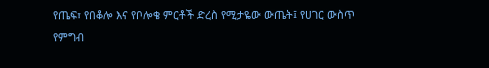የጤፍ፣ የበቆሎ እና የቦሎቄ ምርቶች ድረስ የሚታዬው ውጤት፤ የሀገር ውስጥ የምግብ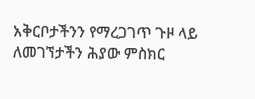አቅርቦታችንን የማረጋገጥ ጉዞ ላይ ለመገኘታችን ሕያው ምስክር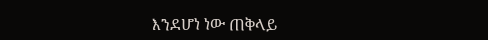እንደሆነ ነው ጠቅላይ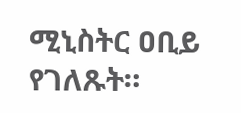ሚኒስትር ዐቢይ የገለጹት።